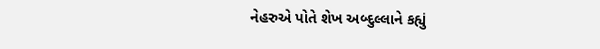નેહરુએ પોતે શેખ અબ્દુલ્લાને કહ્યું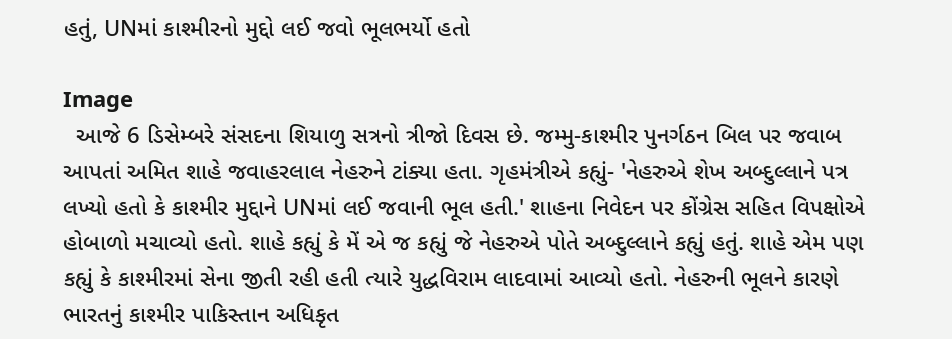હતું, UNમાં કાશ્મીરનો મુદ્દો લઈ જવો ભૂલભર્યો હતો

Image
  આજે 6 ડિસેમ્બરે સંસદના શિયાળુ સત્રનો ત્રીજો દિવસ છે. જમ્મુ-કાશ્મીર પુનર્ગઠન બિલ પર જવાબ આપતાં અમિત શાહે જવાહરલાલ નેહરુને ટાંક્યા હતા. ગૃહમંત્રીએ કહ્યું- 'નેહરુએ શેખ અબ્દુલ્લાને પત્ર લખ્યો હતો કે કાશ્મીર મુદ્દાને UNમાં લઈ જવાની ભૂલ હતી.' શાહના નિવેદન પર કોંગ્રેસ સહિત વિપક્ષોએ હોબાળો મચાવ્યો હતો. શાહે કહ્યું કે મેં એ જ કહ્યું જે નેહરુએ પોતે અબ્દુલ્લાને કહ્યું હતું. શાહે એમ પણ કહ્યું કે કાશ્મીરમાં સેના જીતી રહી હતી ત્યારે યુદ્ધવિરામ લાદવામાં આવ્યો હતો. નેહરુની ભૂલને કારણે ભારતનું કાશ્મીર પાકિસ્તાન અધિકૃત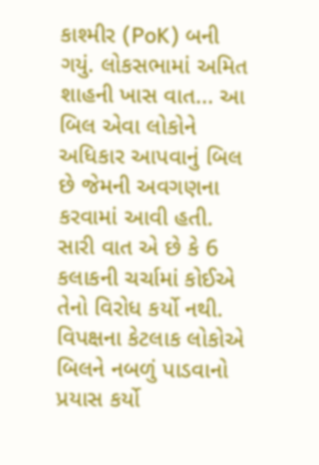કાશ્મીર (PoK) બની ગયું. લોકસભામાં અમિત શાહની ખાસ વાત... આ બિલ એવા લોકોને અધિકાર આપવાનું બિલ છે જેમની અવગણના કરવામાં આવી હતી. સારી વાત એ છે કે 6 કલાકની ચર્ચામાં કોઈએ તેનો વિરોધ કર્યો નથી. વિપક્ષના કેટલાક લોકોએ બિલને નબળું પાડવાનો પ્રયાસ કર્યો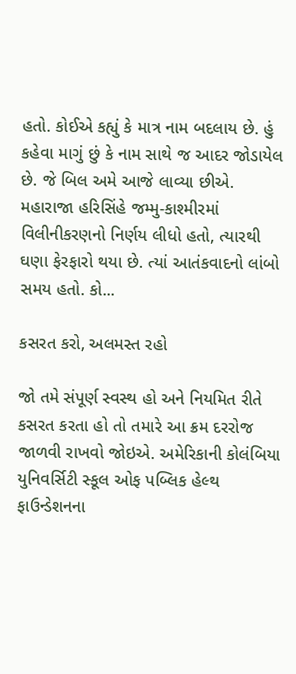હતો. કોઈએ કહ્યું કે માત્ર નામ બદલાય છે. હું કહેવા માગું છું કે નામ સાથે જ આદર જોડાયેલ છે. જે બિલ અમે આજે લાવ્યા છીએ. મહારાજા હરિસિંહે જમ્મુ-કાશ્મીરમાં વિલીનીકરણનો નિર્ણય લીધો હતો, ત્યારથી ઘણા ફેરફારો થયા છે. ત્યાં આતંકવાદનો લાંબો સમય હતો. કો...

કસરત કરો, અલમસ્ત રહો

જો તમે સંપૂર્ણ સ્વસ્થ હો અને નિયમિત રીતે કસરત કરતા હો તો તમારે આ ક્રમ દરરોજ જાળવી રાખવો જોઇએ. અમેરિકાની કોલંબિયા યુનિવર્સિટી સ્કૂલ ઓફ પબ્લિક હેલ્થ ફાઉન્ડેશનના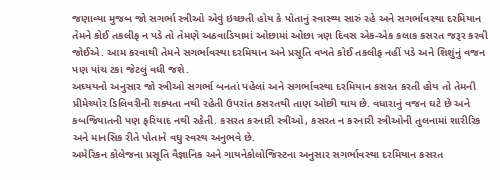જણાવ્યા મુજબ જો સગર્ભા સ્ત્રીઓ એવું ઇચ્છતી હોય કે પોતાનું સ્વાસ્થ્ય સારું રહે અને સગર્ભાવસ્થા દરમિયાન તેમને કોઈ તકલીફ ન પડે તો તેમણે અઠવાડિયામાં ઓછામાં ઓછા ત્રણ દિવસ એક-એક કલાક કસરત જરૂર કરવી જોઈએ. આમ કરવાથી તેમને સગર્ભાવસ્થા દરમિયાન અને પ્રસૂતિ વખતે કોઈ તકલીફ નહીં પડે અને શિશુંનું વજન પણ પાંચ ટકા જેટલું વધી જશે.
અઘ્યયનો અનુસાર જો સ્ત્રીઓ સગર્ભા બનતાં પહેલાં અને સગર્ભાવસ્થા દરમિયાન કસરત કરતી હોય તો તેમની પ્રીમેચ્યોર ડિલિવરીની શક્યતા નથી રહેતી ઉપરાંત કસરતથી તાણ ઓછી થાય છે. વધારાનું વજન ઘટે છે અને કબજિયાતની પણ ફરિયાદ નથી રહેતી. કસરત કરનારી સ્ત્રીઓ, કસરત ન કરનારી સ્ત્રીઓની તુલનામાં શારીરિક અને માનસિક રીતે પોતાને વઘુ સ્વસ્થ અનુભવે છે.
અમેરિકન કોલેજના પ્રસૂતિ વૈજ્ઞાનિક અને ગાયનેકોલોજિસ્ટના અનુસાર સગર્ભાવસ્થા દરમિયાન કસરત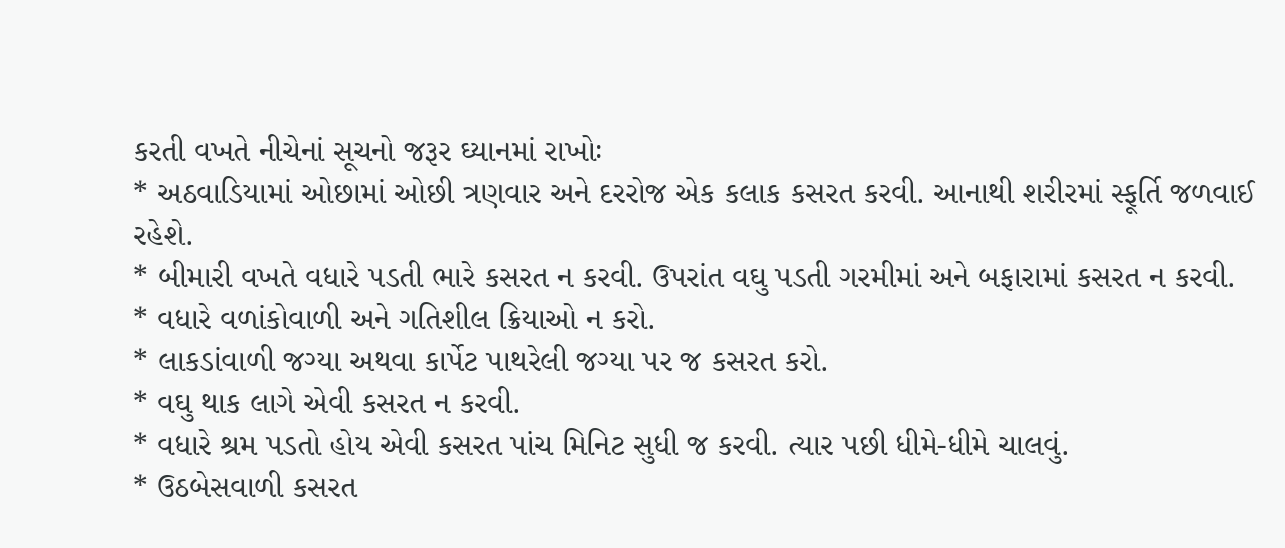કરતી વખતે નીચેનાં સૂચનો જરૂર ઘ્યાનમાં રાખોઃ
* અઠવાડિયામાં ઓછામાં ઓછી ત્રણવાર અને દરરોજ એક કલાક કસરત કરવી. આનાથી શરીરમાં સ્ફૂર્તિ જળવાઈ રહેશે.
* બીમારી વખતે વધારે પડતી ભારે કસરત ન કરવી. ઉપરાંત વઘુ પડતી ગરમીમાં અને બફારામાં કસરત ન કરવી.
* વધારે વળાંકોવાળી અને ગતિશીલ ક્રિયાઓ ન કરો.
* લાકડાંવાળી જગ્યા અથવા કાર્પેટ પાથરેલી જગ્યા પર જ કસરત કરો.
* વઘુ થાક લાગે એવી કસરત ન કરવી.
* વધારે શ્રમ પડતો હોય એવી કસરત પાંચ મિનિટ સુધી જ કરવી. ત્યાર પછી ધીમે-ધીમે ચાલવું.
* ઉઠબેસવાળી કસરત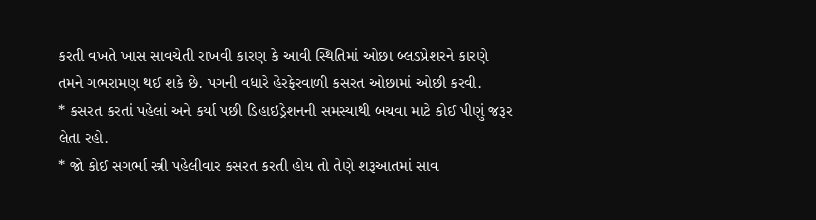કરતી વખતે ખાસ સાવચેતી રાખવી કારણ કે આવી સ્થિતિમાં ઓછા બ્લડપ્રેશરને કારણે તમને ગભરામણ થઈ શકે છે. પગની વધારે હેરફેરવાળી કસરત ઓછામાં ઓછી કરવી.
* કસરત કરતાં પહેલાં અને કર્યા પછી ડિહાઇડ્રેશનની સમસ્યાથી બચવા માટે કોઈ પીણું જરૂર લેતા રહો.
* જો કોઈ સગર્ભા સ્ત્રી પહેલીવાર કસરત કરતી હોય તો તેણે શરૂઆતમાં સાવ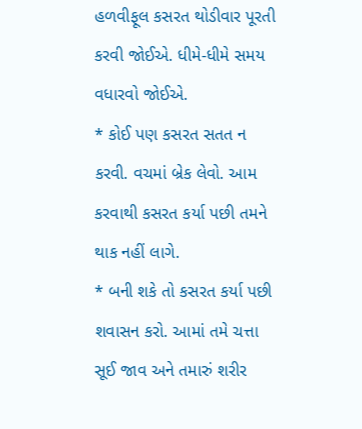હળવીફૂલ કસરત થોડીવાર પૂરતી કરવી જોઈએ. ધીમે-ધીમે સમય વધારવો જોઈએ.
* કોઈ પણ કસરત સતત ન કરવી. વચમાં બ્રેક લેવો. આમ કરવાથી કસરત કર્યા પછી તમને થાક નહીં લાગે.
* બની શકે તો કસરત કર્યા પછી શવાસન કરો. આમાં તમે ચત્તા સૂઈ જાવ અને તમારું શરીર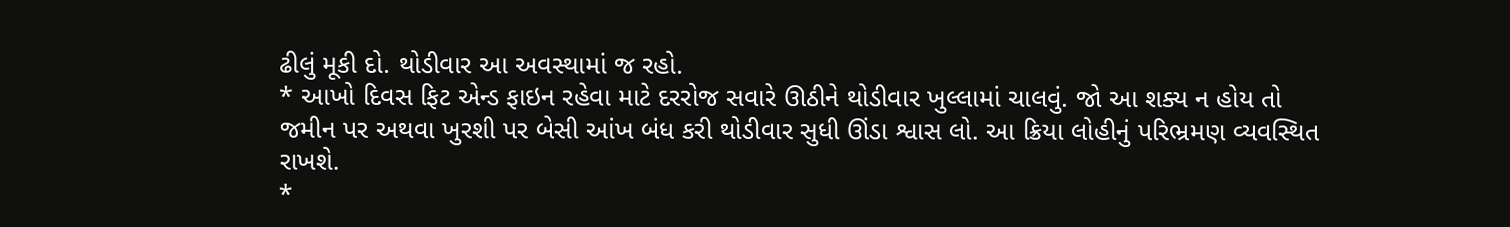ઢીલું મૂકી દો. થોડીવાર આ અવસ્થામાં જ રહો.
* આખો દિવસ ફિટ એન્ડ ફાઇન રહેવા માટે દરરોજ સવારે ઊઠીને થોડીવાર ખુલ્લામાં ચાલવું. જો આ શક્ય ન હોય તો જમીન પર અથવા ખુરશી પર બેસી આંખ બંધ કરી થોડીવાર સુધી ઊંડા શ્વાસ લો. આ ક્રિયા લોહીનું પરિભ્રમણ વ્યવસ્થિત રાખશે.
*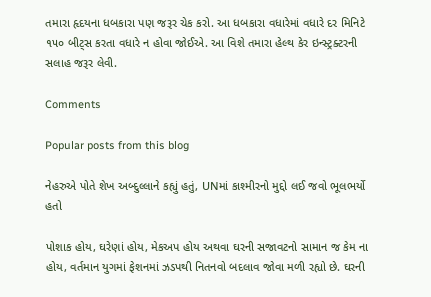તમારા હૃદયના ધબકારા પણ જરૂર ચેક કરો. આ ધબકારા વધારેમાં વધારે દર મિનિટે ૧૫૦ બીટ્‌સ કરતા વધારે ન હોવા જોઈએ. આ વિશે તમારા હેલ્થ કેર ઇન્સ્ટ્રક્ટરની સલાહ જરૂર લેવી.

Comments

Popular posts from this blog

નેહરુએ પોતે શેખ અબ્દુલ્લાને કહ્યું હતું, UNમાં કાશ્મીરનો મુદ્દો લઈ જવો ભૂલભર્યો હતો

પોશાક હોય, ઘરેણાં હોય, મેકઅપ હોય અથવા ઘરની સજાવટનો સામાન જ કેમ ના હોય, વર્તમાન યુગમાં ફેશનમાં ઝડપથી નિતનવો બદલાવ જોવા મળી રહ્યો છે. ઘરની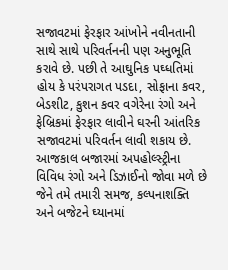સજાવટમાં ફેરફાર આંખોને નવીનતાની સાથે સાથે પરિવર્તનની પણ અનુભૂતિ કરાવે છે. પછી તે આઘુનિક પઘ્ધતિમાં હોય કે પરંપરાગત પડદા, સોફાના કવર, બેડશીટ, કુશન કવર વગેરેના રંગો અને ફેબ્રિકમાં ફેરફાર લાવીને ઘરની આંતરિક સજાવટમાં પરિવર્તન લાવી શકાય છે. આજકાલ બજારમાં અપહોલ્સ્ટ્રીના વિવિધ રંગો અને ડિઝાઈનો જોવા મળે છે જેને તમે તમારી સમજ, કલ્પનાશક્તિ અને બજેટને ઘ્યાનમાં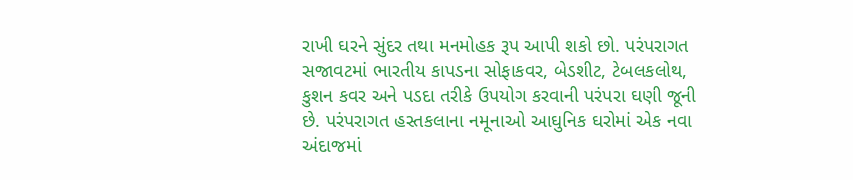રાખી ઘરને સુંદર તથા મનમોહક રૂપ આપી શકો છો. પરંપરાગત સજાવટમાં ભારતીય કાપડના સોફાકવર, બેડશીટ, ટેબલકલોથ, કુશન કવર અને પડદા તરીકે ઉપયોગ કરવાની પરંપરા ઘણી જૂની છે. પરંપરાગત હસ્તકલાના નમૂનાઓ આઘુનિક ઘરોમાં એક નવા અંદાજમાં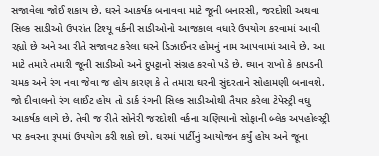સજાવેલા જોઈ શકાય છે. ઘરને આકર્ષક બનાવવા માટે જૂની બનારસી, જરદોશી અથવા સિલ્ક સાડીઓ ઉપરાંત ટિશ્યૂ વર્કની સાડીઓનો આજકાલ વધારે ઉપયોગ કરવામાં આવી રહ્યો છે અને આ રીતે સજાવટ કરેલા ઘરને ડિઝાઈનર હોમનું નામ આપવામાં આવે છે. આ માટે તમારે તમારી જૂની સાડીઓ અને દુપટ્ટાનો સંગ્રહ કરવો પડે છે. ઘ્યાન રાખો કે કાપડની ચમક અને રંગ નવા જેવા જ હોય કારણ કે તે તમારા ઘરની સુંદરતાને સોહામણી બનાવશે. જો દીવાલનો રંગ લાઈટ હોય તો ડાર્ક રંગની સિલ્ક સાડીઓથી તૈયાર કરેલા ટેપેસ્ટ્રી વઘુ આકર્ષક લાગે છે. તેવી જ રીતે સોનેરી જરદોશી વર્કના ચણિયાનો સોફાની બ્લેક અપહોલ્સ્ટ્રી પર કવરના રૂપમાં ઉપયોગ કરી શકો છો. ઘરમાં પાર્ટીનું આયોજન કર્યું હોય અને જૂના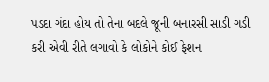પડદા ગંદા હોય તો તેના બદલે જૂની બનારસી સાડી ગડી કરી એવી રીતે લગાવો કે લોકોને કોઈ ફેશન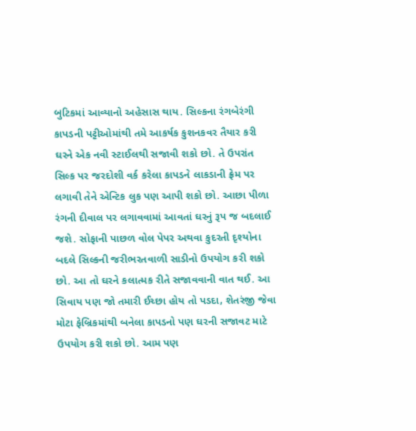બુટિકમાં આવ્યાનો અહેસાસ થાય. સિલ્કના રંગબેરંગી કાપડની પટ્ટીઓમાંથી તમે આકર્ષક કુશનકવર તૈયાર કરી ઘરને એક નવી સ્ટાઈલથી સજાવી શકો છો. તે ઉપરાંત સિલ્ક પર જરદોશી વર્ક કરેલા કાપડને લાકડાની ફ્રેમ પર લગાવી તેને એન્ટિક લુક પણ આપી શકો છો. આછા પીળા રંગની દીવાલ પર લગાવવામાં આવતાં ઘરનું રૂપ જ બદલાઈ જશે. સોફાની પાછળ વોલ પેપર અથવા કુદરતી દૃશ્યોના બદલે સિલ્કની જરીભરતવાળી સાડીનો ઉપયોગ કરી શકો છો. આ તો ઘરને કલાત્મક રીતે સજાવવાની વાત થઈ. આ સિવાય પણ જો તમારી ઈચ્છા હોય તો પડદા, શેતરંજી જેવા મોટા ફેબ્રિકમાંથી બનેલા કાપડનો પણ ઘરની સજાવટ માટે ઉપયોગ કરી શકો છો. આમ પણ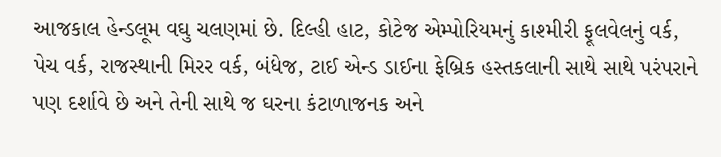આજકાલ હેન્ડલૂમ વઘુ ચલણમાં છે. દિલ્હી હાટ, કોટેજ એમ્પોરિયમનું કાશ્મીરી ફૂલવેલનું વર્ક, પેચ વર્ક, રાજસ્થાની મિરર વર્ક, બંધેજ, ટાઈ એન્ડ ડાઈના ફેબ્રિક હસ્તકલાની સાથે સાથે પરંપરાને પણ દર્શાવે છે અને તેની સાથે જ ઘરના કંટાળાજનક અને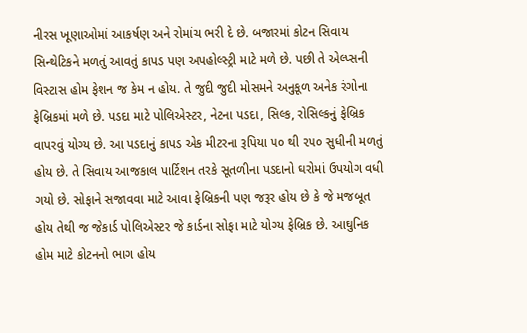નીરસ ખૂણાઓમાં આકર્ષણ અને રોમાંચ ભરી દે છે. બજારમાં કોટન સિવાય સિન્થેટિકને મળતું આવતું કાપડ પણ અપહોલ્સ્ટ્રી માટે મળે છે. પછી તે એલ્પ્સની વિસ્ટાસ હોમ ફેશન જ કેમ ન હોય. તે જુદી જુદી મોસમને અનુકૂળ અનેક રંગોના ફેબ્રિકમાં મળે છે. પડદા માટે પોલિએસ્ટર, નેટના પડદા, સિલ્ક, રોસિલ્કનું ફેબ્રિક વાપરવું યોગ્ય છે. આ પડદાનું કાપડ એક મીટરના રૂપિયા ૫૦ થી ૨૫૦ સુધીની મળતું હોય છે. તે સિવાય આજકાલ પાર્ટિશન તરકે સૂતળીના પડદાનો ઘરોમાં ઉપયોગ વધી ગયો છે. સોફાને સજાવવા માટે આવા ફેબ્રિકની પણ જરૂર હોય છે કે જે મજબૂત હોય તેથી જ જેકાર્ડ પોલિએસ્ટર જે કાર્ડના સોફા માટે યોગ્ય ફેબ્રિક છે. આઘુનિક હોમ માટે કોટનનો ભાગ હોય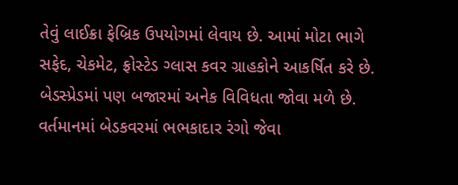તેવું લાઈક્રા ફેબ્રિક ઉપયોગમાં લેવાય છે. આમાં મોટા ભાગે સફેદ, ચેકમેટ, ફ્રોસ્ટેડ ગ્લાસ કવર ગ્રાહકોને આકર્ષિત કરે છે. બેડસ્પ્રેડમાં પણ બજારમાં અનેક વિવિધતા જોવા મળે છે. વર્તમાનમાં બેડકવરમાં ભભકાદાર રંગો જેવા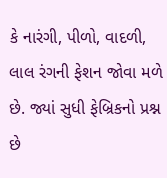કે નારંગી, પીળો, વાદળી, લાલ રંગની ફેશન જોવા મળે છે. જ્યાં સુધી ફેબ્રિકનો પ્રશ્ન છે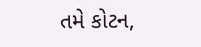તમે કોટન,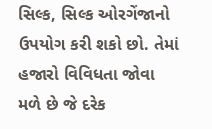સિલ્ક, સિલ્ક ઓરગેંજાનો ઉપયોગ કરી શકો છો. તેમાં હજારો વિવિધતા જોવા મળે છે જે દરેક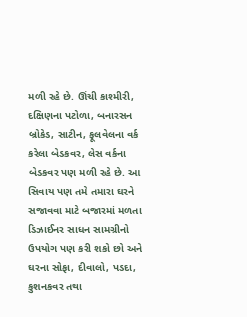મળી રહે છે. ઊંચી કાશ્મીરી, દક્ષિણના પટોળા, બનારસન બ્રોકેડ, સાટીન, ફૂલવેલના વર્ક કરેલા બેડકવર, લેસ વર્કના બેડકવર પણ મળી રહે છે. આ સિવાય પણ તમે તમારા ઘરને સજાવવા માટે બજારમાં મળતા ડિઝાઈનર સાધન સામગ્રીનો ઉપયોગ પણ કરી શકો છો અને ઘરના સોફા, દીવાલો, પડદા, કુશનકવર તથા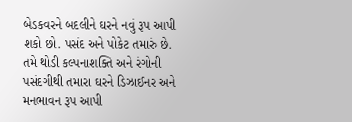બેડકવરને બદલીને ઘરને નવું રૂપ આપી શકો છો. પસંદ અને પોકેટ તમારું છે. તમે થોડી કલ્પનાશક્તિ અને રંગોની પસંદગીથી તમારા ઘરને ડિઝાઈનર અને મનભાવન રૂપ આપી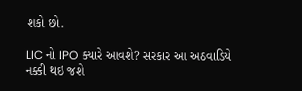શકો છો.

LIC નો IPO ક્યારે આવશે? સરકાર આ અઠવાડિયે નક્કી થઇ જશે